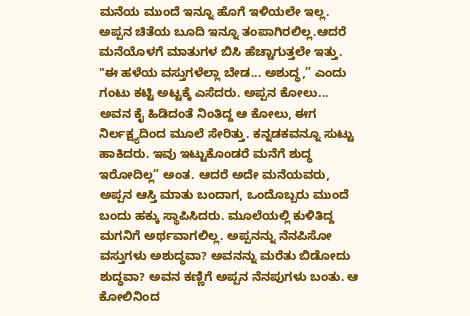ಮನೆಯ ಮುಂದೆ ಇನ್ನೂ ಹೊಗೆ ಇಳಿಯಲೇ ಇಲ್ಲ. ಅಪ್ಪನ ಚಿತೆಯ ಬೂದಿ ಇನ್ನೂ ತಂಪಾಗಿರಲಿಲ್ಲ.ಆದರೆ ಮನೆಯೊಳಗೆ ಮಾತುಗಳ ಬಿಸಿ ಹೆಚ್ಚಾಗುತ್ತಲೇ ಇತ್ತು. "ಈ ಹಳೆಯ ವಸ್ತುಗಳೆಲ್ಲಾ ಬೇಡ... ಅಶುದ್ಧ,” ಎಂದು ಗಂಟು ಕಟ್ಟಿ ಅಟ್ಟಕ್ಕೆ ಎಸೆದರು. ಅಪ್ಪನ ಕೋಲು... ಅವನ ಕೈ ಹಿಡಿದಂತೆ ನಿಂತಿದ್ದ ಆ ಕೋಲು, ಈಗ ನಿರ್ಲಕ್ಷ್ಯದಿಂದ ಮೂಲೆ ಸೇರಿತ್ತು. ಕನ್ನಡಕವನ್ನೂ ಸುಟ್ಟು ಹಾಕಿದರು. ಇವು ಇಟ್ಟುಕೊಂಡರೆ ಮನೆಗೆ ಶುದ್ಧ ಇರೋದಿಲ್ಲ” ಅಂತ. ಆದರೆ ಅದೇ ಮನೆಯವರು, ಅಪ್ಪನ ಆಸ್ತಿ ಮಾತು ಬಂದಾಗ, ಒಂದೊಬ್ಬರು ಮುಂದೆ ಬಂದು ಹಕ್ಕು ಸ್ಥಾಪಿಸಿದರು. ಮೂಲೆಯಲ್ಲಿ ಕುಳಿತಿದ್ದ ಮಗನಿಗೆ ಅರ್ಥವಾಗಲಿಲ್ಲ. ಅಪ್ಪನನ್ನು ನೆನಪಿಸೋ ವಸ್ತುಗಳು ಅಶುದ್ಧವಾ? ಅವನನ್ನು ಮರೆತು ಬಿಡೋದು ಶುದ್ಧವಾ? ಅವನ ಕಣ್ಣಿಗೆ ಅಪ್ಪನ ನೆನಪುಗಳು ಬಂತು. ಆ ಕೋಲಿನಿಂದ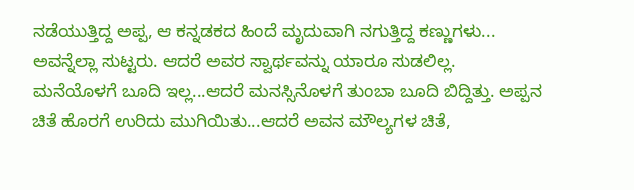ನಡೆಯುತ್ತಿದ್ದ ಅಪ್ಪ, ಆ ಕನ್ನಡಕದ ಹಿಂದೆ ಮೃದುವಾಗಿ ನಗುತ್ತಿದ್ದ ಕಣ್ಣುಗಳು... ಅವನ್ನೆಲ್ಲಾ ಸುಟ್ಟರು. ಆದರೆ ಅವರ ಸ್ವಾರ್ಥವನ್ನು ಯಾರೂ ಸುಡಲಿಲ್ಲ. ಮನೆಯೊಳಗೆ ಬೂದಿ ಇಲ್ಲ...ಆದರೆ ಮನಸ್ಸಿನೊಳಗೆ ತುಂಬಾ ಬೂದಿ ಬಿದ್ದಿತ್ತು. ಅಪ್ಪನ ಚಿತೆ ಹೊರಗೆ ಉರಿದು ಮುಗಿಯಿತು...ಆದರೆ ಅವನ ಮೌಲ್ಯಗಳ ಚಿತೆ,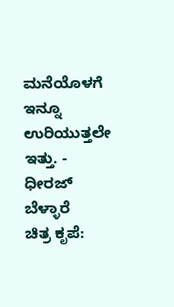ಮನೆಯೊಳಗೆ ಇನ್ನೂ ಉರಿಯುತ್ತಲೇ ಇತ್ತು. - ಧೀರಜ್ ಬೆಳ್ಳಾರೆ                                   ಚಿತ್ರ ಕೃಪೆ: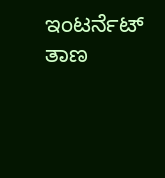ಇಂಟರ್ನೆಟ್ ತಾಣ